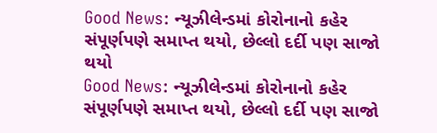Good News: ન્યૂઝીલેન્ડમાં કોરોનાનો કહેર સંપૂર્ણપણે સમાપ્ત થયો, છેલ્લો દર્દી પણ સાજો થયો
Good News: ન્યૂઝીલેન્ડમાં કોરોનાનો કહેર સંપૂર્ણપણે સમાપ્ત થયો, છેલ્લો દર્દી પણ સાજો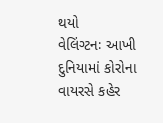થયો
વેલિંગ્ટનઃ આખી દુનિયામાં કોરોના વાયરસે કહેર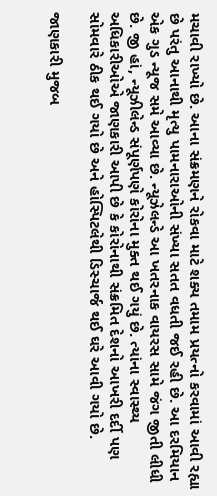મચાવી રાખ્યો છે. આના સંક્રમણને રોકવા માટે શક્ય તમામ પ્રયત્નો કરવામાં આવી રહ્યા છે પરંતુ આનાથી મૃત્યુ પામનારાઓની સંખ્યા સતત વધતી જઈ રહી છે. આ દરમિયાન એક ગુડ ન્યૂજ સમે આવ્યા છે. ન્યૂઝેલન્ડે આ ખતરનાક વાયરસ સામે જંગ જીતી લીધી છે. જી હાં, ન્યૂઝીલેન્ડ સંપૂર્ણપણે કોરોના મુક્ત થઈ ગયું છે. ત્યાંના સ્વાસ્થ્ય અધિકારીઓએ જાણકારી આપી છે કે કોરોનાથી સંક્રમિત દેશનો આખરી દર્દી પણ સોમવારે ઠીક થઈ ગયો છે અને હોસ્પિટલેથી ડિસ્ચાર્જ થઈ ઘરે આવી ગયો છે.

જાણકારી મુજબ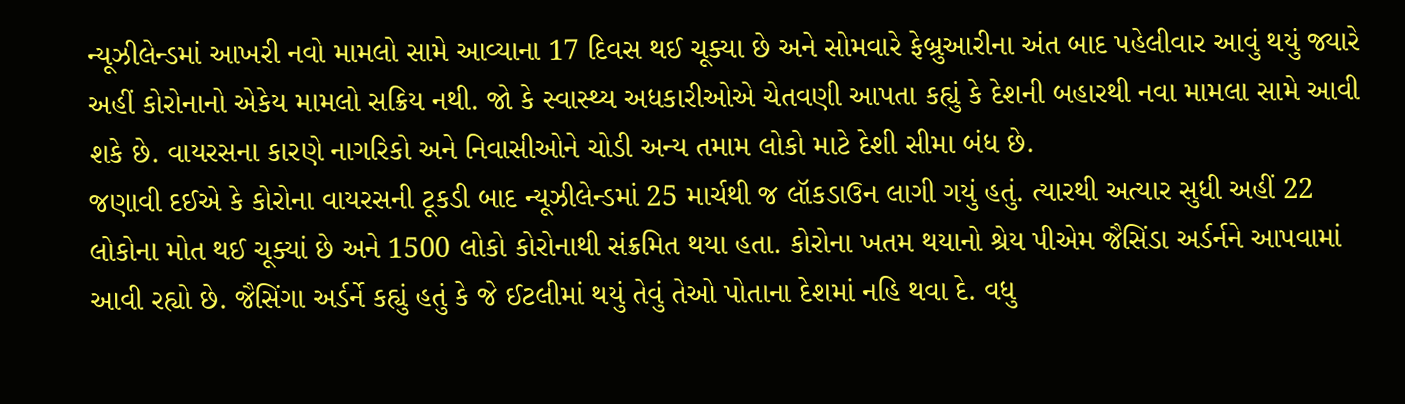ન્યૂઝીલેન્ડમાં આખરી નવો મામલો સામે આવ્યાના 17 દિવસ થઈ ચૂક્યા છે અને સોમવારે ફેબ્રુઆરીના અંત બાદ પહેલીવાર આવું થયું જ્યારે અહીં કોરોનાનો એકેય મામલો સક્રિય નથી. જો કે સ્વાસ્થ્ય અધકારીઓએ ચેતવણી આપતા કહ્યું કે દેશની બહારથી નવા મામલા સામે આવી શકે છે. વાયરસના કારણે નાગરિકો અને નિવાસીઓને ચોડી અન્ય તમામ લોકો માટે દેશી સીમા બંધ છે.
જણાવી દઈએ કે કોરોના વાયરસની ટૂકડી બાદ ન્યૂઝીલેન્ડમાં 25 માર્ચથી જ લૉકડાઉન લાગી ગયું હતું. ત્યારથી અત્યાર સુધી અહીં 22 લોકોના મોત થઈ ચૂક્યાં છે અને 1500 લોકો કોરોનાથી સંક્રમિત થયા હતા. કોરોના ખતમ થયાનો શ્રેય પીએમ જૈસિંડા અર્ડર્નને આપવામાં આવી રહ્યો છે. જૈસિંગા અર્ડર્ને કહ્યું હતું કે જે ઈટલીમાં થયું તેવું તેઓ પોતાના દેશમાં નહિ થવા દે. વધુ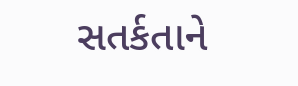સતર્કતાને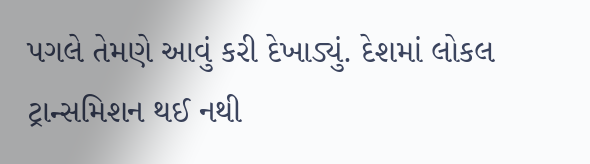પગલે તેમણે આવું કરી દેખાડ્યું. દેશમાં લોકલ ટ્રાન્સમિશન થઈ નથી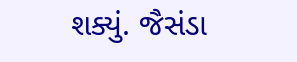શક્યું. જૈસંડા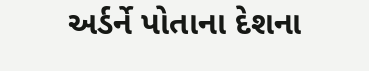અર્ડર્ને પોતાના દેશના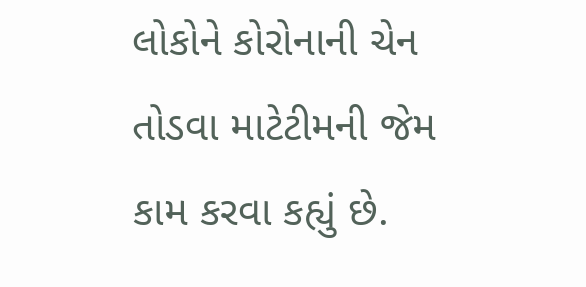લોકોને કોરોનાની ચેન તોડવા માટેટીમની જેમ કામ કરવા કહ્યું છે.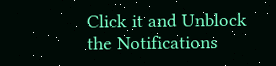Click it and Unblock the Notifications